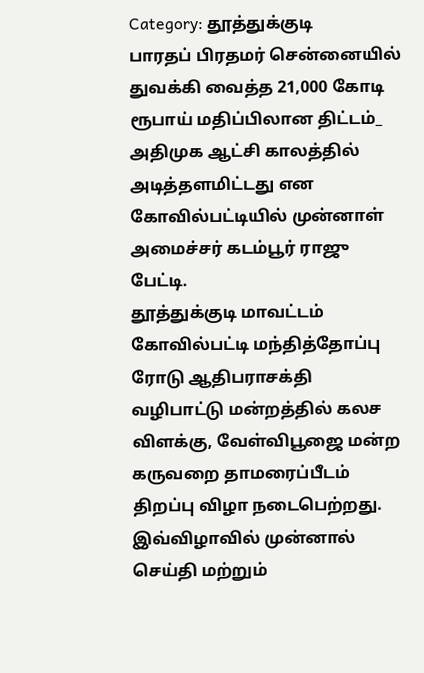Category: தூத்துக்குடி
பாரதப் பிரதமர் சென்னையில் துவக்கி வைத்த 21,000 கோடி ரூபாய் மதிப்பிலான திட்டம்_ அதிமுக ஆட்சி காலத்தில் அடித்தளமிட்டது என கோவில்பட்டியில் முன்னாள் அமைச்சர் கடம்பூர் ராஜு பேட்டி.
தூத்துக்குடி மாவட்டம் கோவில்பட்டி மந்தித்தோப்பு ரோடு ஆதிபராசக்தி வழிபாட்டு மன்றத்தில் கலச விளக்கு, வேள்விபூஜை மன்ற கருவறை தாமரைப்பீடம் திறப்பு விழா நடைபெற்றது. இவ்விழாவில் முன்னால் செய்தி மற்றும்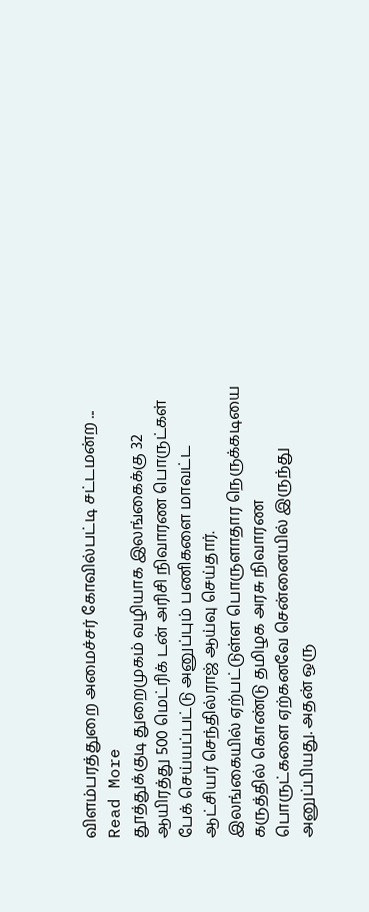விளம்பரத்துறை அமைச்சர் கோவில்பட்டி சட்டமன்ற ... Read More
தூத்துக்குடி துறைமுகம் வழியாக இலங்கைக்கு 32 ஆயிரத்து 500 மெட்ரிக் டன் அரிசி நிவாரண பொருட்கள் பேக் செய்யப்பட்டு அனுப்பும் பணிகளை மாவட்ட ஆட்சியர் செந்தில்ராஜ் ஆய்வு செய்தார்.
இலங்கையில் ஏற்பட்டுள்ள பொருளாதார நெருக்கடியை கருத்தில் கொண்டு தமிழக அரசு நிவாரண பொருட்களை ஏற்கனவே சென்னையில் இருந்து அனுப்பியது. அதன் ஒரு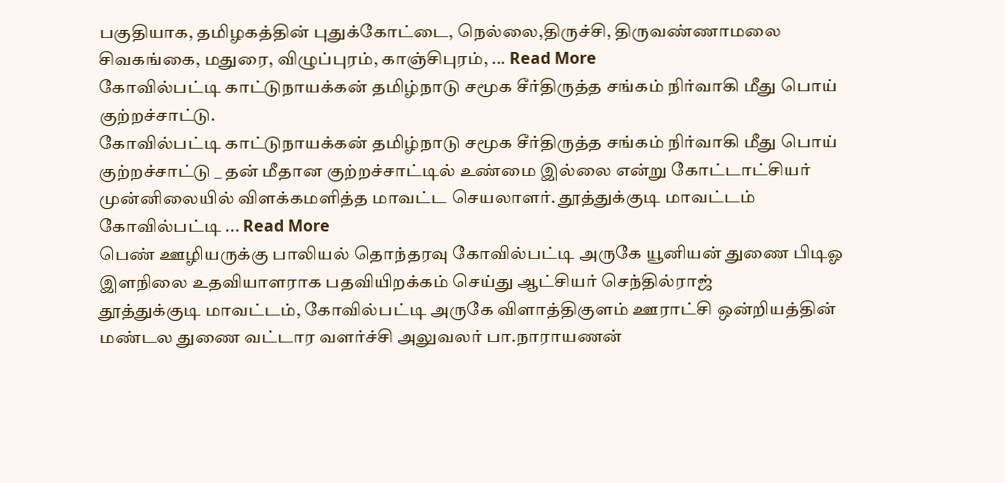பகுதியாக, தமிழகத்தின் புதுக்கோட்டை, நெல்லை,திருச்சி, திருவண்ணாமலை சிவகங்கை, மதுரை, விழுப்புரம், காஞ்சிபுரம், ... Read More
கோவில்பட்டி காட்டுநாயக்கன் தமிழ்நாடு சமூக சீர்திருத்த சங்கம் நிர்வாகி மீது பொய் குற்றச்சாட்டு.
கோவில்பட்டி காட்டுநாயக்கன் தமிழ்நாடு சமூக சீர்திருத்த சங்கம் நிர்வாகி மீது பொய் குற்றச்சாட்டு _ தன் மீதான குற்றச்சாட்டில் உண்மை இல்லை என்று கோட்டாட்சியர் முன்னிலையில் விளக்கமளித்த மாவட்ட செயலாளர். தூத்துக்குடி மாவட்டம் கோவில்பட்டி ... Read More
பெண் ஊழியருக்கு பாலியல் தொந்தரவு கோவில்பட்டி அருகே யூனியன் துணை பிடிஓ இளநிலை உதவியாளராக பதவியிறக்கம் செய்து ஆட்சியர் செந்தில்ராஜ்
தூத்துக்குடி மாவட்டம், கோவில்பட்டி அருகே விளாத்திகுளம் ஊராட்சி ஒன்றியத்தின் மண்டல துணை வட்டார வளர்ச்சி அலுவலர் பா.நாராயணன்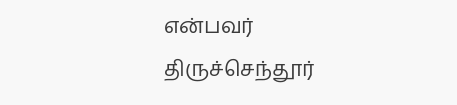என்பவர் திருச்செந்தூர்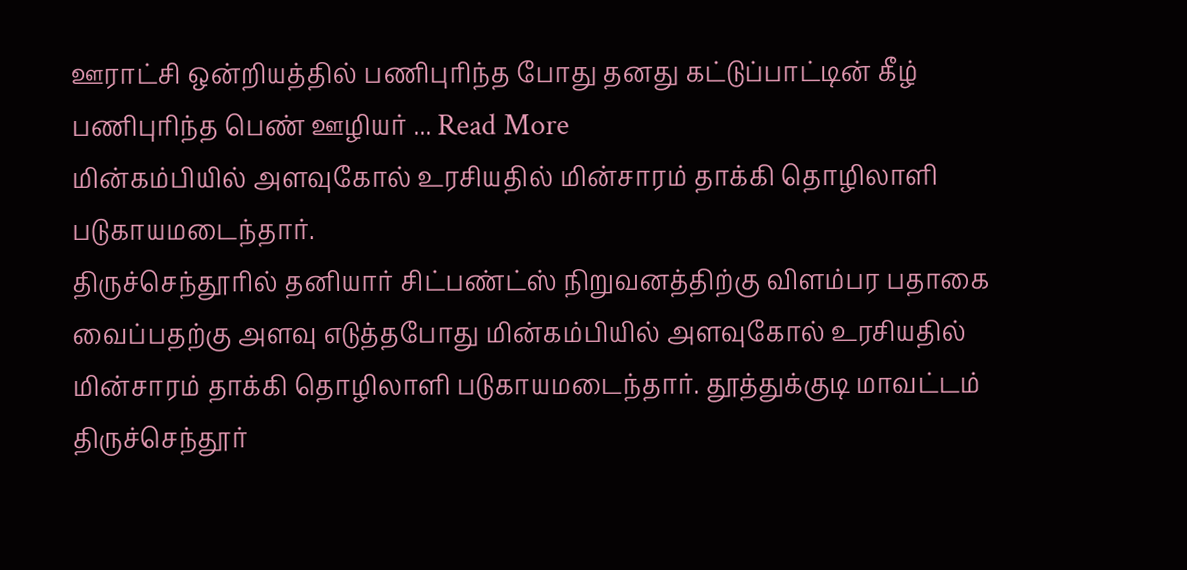ஊராட்சி ஒன்றியத்தில் பணிபுரிந்த போது தனது கட்டுப்பாட்டின் கீழ் பணிபுரிந்த பெண் ஊழியர் ... Read More
மின்கம்பியில் அளவுகோல் உரசியதில் மின்சாரம் தாக்கி தொழிலாளி படுகாயமடைந்தார்.
திருச்செந்தூரில் தனியார் சிட்பண்ட்ஸ் நிறுவனத்திற்கு விளம்பர பதாகை வைப்பதற்கு அளவு எடுத்தபோது மின்கம்பியில் அளவுகோல் உரசியதில் மின்சாரம் தாக்கி தொழிலாளி படுகாயமடைந்தார். தூத்துக்குடி மாவட்டம் திருச்செந்தூர்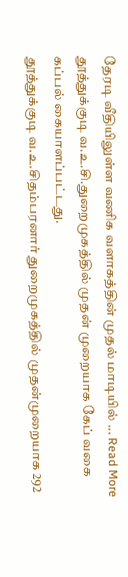தேரடி வீதியிலுள்ள வணிக வளாகத்தின் முதல் மாடியில் ... Read More
தூத்துக்குடி வ.உ.சி.துறைமுகத்தில் முதன் முறையாக கேப் வகை கப்பல் கையாளப்பட்டது.
தூத்துக்குடி வ.உ.சிதம்பரனார் துறைமுகத்தில் முதன்முறையாக 292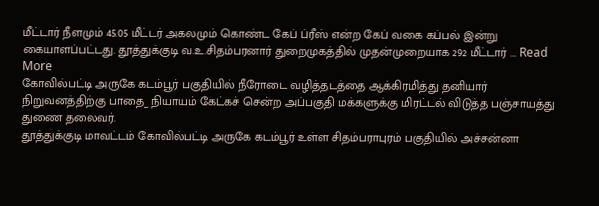மீட்டார் நீளமும் 45.05 மீட்டர் அகலமும் கொண்ட கேப் ப்ரீஸ் என்ற கேப் வகை கப்பல் இன்று கையாளப்பட்டது. தூத்துக்குடி வ.உ.சிதம்பரனார் துறைமுகத்தில் முதன்முறையாக 292 மீட்டார் ... Read More
கோவில்பட்டி அருகே கடம்பூர் பகுதியில் நீரோடை வழித்தடத்தை ஆக்கிரமித்து தனியார் நிறுவனத்திற்கு பாதை_ நியாயம் கேட்கச் சென்ற அப்பகுதி மக்களுக்கு மிரட்டல் விடுத்த பஞ்சாயத்து துணை தலைவர்.
தூத்துக்குடி மாவட்டம் கோவில்பட்டி அருகே கடம்பூர் உள்ள சிதம்பராபுரம் பகுதியில் அச்சன்னா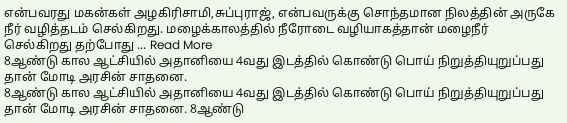என்பவரது மகன்கள் அழகிரிசாமி,சுப்புராஜ், என்பவருக்கு சொந்தமான நிலத்தின் அருகே நீர் வழித்தடம் செல்கிறது. மழைக்காலத்தில் நீரோடை வழியாகத்தான் மழைநீர் செல்கிறது தற்போது ... Read More
8ஆண்டு கால ஆட்சியில் அதானியை 4வது இடத்தில் கொண்டு பொய் நிறுத்தியுறுப்பது தான் மோடி அரசின் சாதனை.
8ஆண்டு கால ஆட்சியில் அதானியை 4வது இடத்தில் கொண்டு பொய் நிறுத்தியுறுப்பது தான் மோடி அரசின் சாதனை. 8ஆண்டு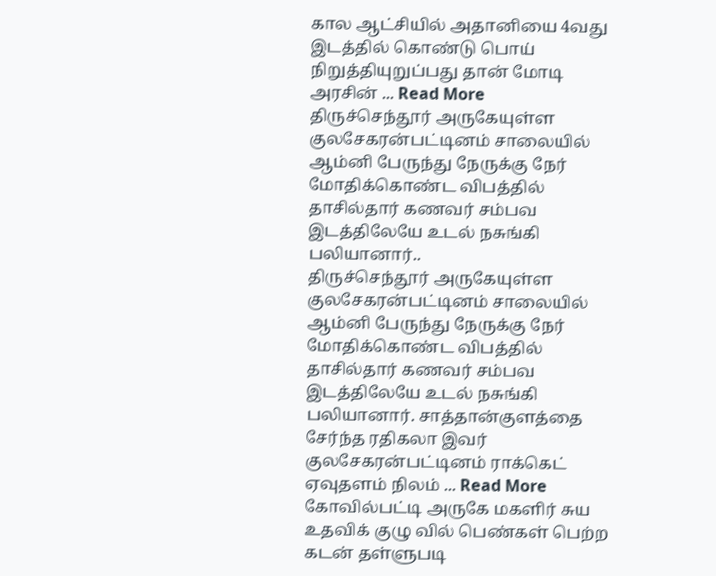கால ஆட்சியில் அதானியை 4வது இடத்தில் கொண்டு பொய் நிறுத்தியுறுப்பது தான் மோடி அரசின் ... Read More
திருச்செந்தூர் அருகேயுள்ள குலசேகரன்பட்டினம் சாலையில் ஆம்னி பேருந்து நேருக்கு நேர் மோதிக்கொண்ட விபத்தில் தாசில்தார் கணவர் சம்பவ இடத்திலேயே உடல் நசுங்கி பலியானார்..
திருச்செந்தூர் அருகேயுள்ள குலசேகரன்பட்டினம் சாலையில் ஆம்னி பேருந்து நேருக்கு நேர் மோதிக்கொண்ட விபத்தில் தாசில்தார் கணவர் சம்பவ இடத்திலேயே உடல் நசுங்கி பலியானார். சாத்தான்குளத்தை சேர்ந்த ரதிகலா இவர் குலசேகரன்பட்டினம் ராக்கெட் ஏவுதளம் நிலம் ... Read More
கோவில்பட்டி அருகே மகளிர் சுய உதவிக் குழு வில் பெண்கள் பெற்ற கடன் தள்ளுபடி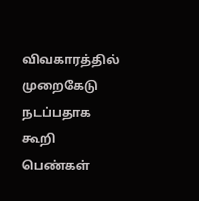விவகாரத்தில் முறைகேடு நடப்பதாக கூறி பெண்கள்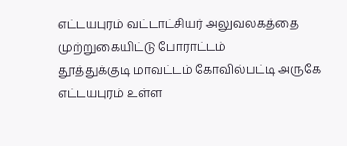எட்டயபுரம் வட்டாட்சியர் அலுவலகத்தை முற்றுகையிட்டு போராட்டம்
தூத்துக்குடி மாவட்டம் கோவில்பட்டி அருகே எட்டயபுரம் உள்ள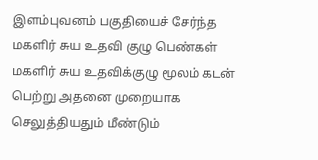இளம்புவனம் பகுதியைச் சேர்ந்த மகளிர் சுய உதவி குழு பெண்கள் மகளிர் சுய உதவிக்குழு மூலம் கடன் பெற்று அதனை முறையாக செலுத்தியதும் மீண்டும்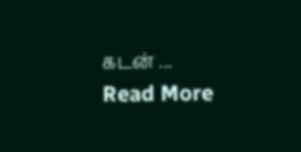கடன் ... Read More